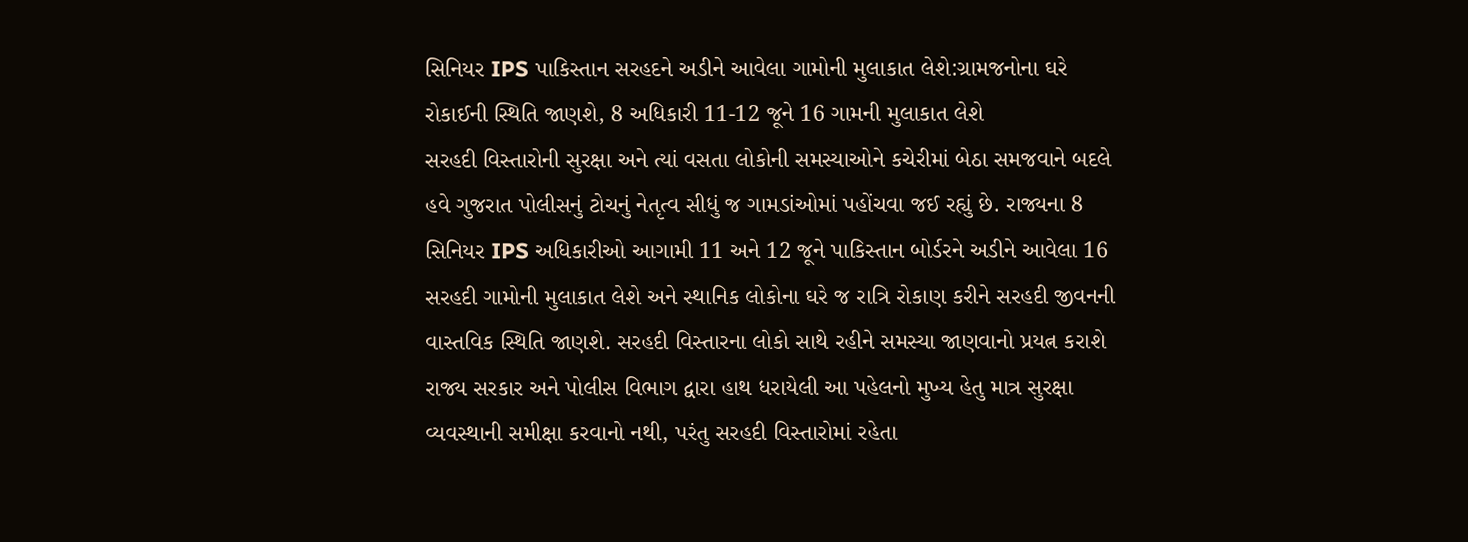સિનિયર IPS પાકિસ્તાન સરહદને અડીને આવેલા ગામોની મુલાકાત લેશે:ગ્રામજનોના ઘરે રોકાઈની સ્થિતિ જાણશે, 8 અધિકારી 11-12 જૂને 16 ગામની મુલાકાત લેશે
સરહદી વિસ્તારોની સુરક્ષા અને ત્યાં વસતા લોકોની સમસ્યાઓને કચેરીમાં બેઠા સમજવાને બદલે હવે ગુજરાત પોલીસનું ટોચનું નેતૃત્વ સીધું જ ગામડાંઓમાં પહોંચવા જઈ રહ્યું છે. રાજ્યના 8 સિનિયર IPS અધિકારીઓ આગામી 11 અને 12 જૂને પાકિસ્તાન બોર્ડરને અડીને આવેલા 16 સરહદી ગામોની મુલાકાત લેશે અને સ્થાનિક લોકોના ઘરે જ રાત્રિ રોકાણ કરીને સરહદી જીવનની વાસ્તવિક સ્થિતિ જાણશે. સરહદી વિસ્તારના લોકો સાથે રહીને સમસ્યા જાણવાનો પ્રયત્ન કરાશે
રાજ્ય સરકાર અને પોલીસ વિભાગ દ્વારા હાથ ધરાયેલી આ પહેલનો મુખ્ય હેતુ માત્ર સુરક્ષા વ્યવસ્થાની સમીક્ષા કરવાનો નથી, પરંતુ સરહદી વિસ્તારોમાં રહેતા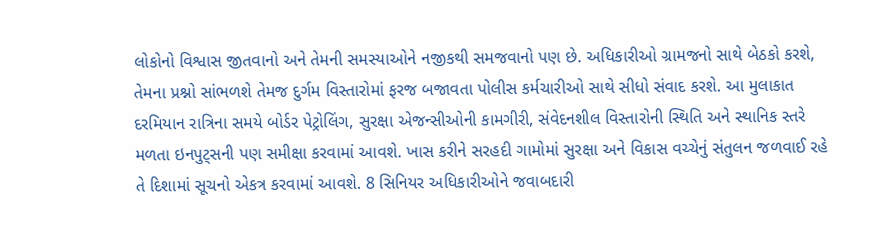લોકોનો વિશ્વાસ જીતવાનો અને તેમની સમસ્યાઓને નજીકથી સમજવાનો પણ છે. અધિકારીઓ ગ્રામજનો સાથે બેઠકો કરશે, તેમના પ્રશ્નો સાંભળશે તેમજ દુર્ગમ વિસ્તારોમાં ફરજ બજાવતા પોલીસ કર્મચારીઓ સાથે સીધો સંવાદ કરશે. આ મુલાકાત દરમિયાન રાત્રિના સમયે બોર્ડર પેટ્રોલિંગ, સુરક્ષા એજન્સીઓની કામગીરી, સંવેદનશીલ વિસ્તારોની સ્થિતિ અને સ્થાનિક સ્તરે મળતા ઇનપુટ્સની પણ સમીક્ષા કરવામાં આવશે. ખાસ કરીને સરહદી ગામોમાં સુરક્ષા અને વિકાસ વચ્ચેનું સંતુલન જળવાઈ રહે તે દિશામાં સૂચનો એકત્ર કરવામાં આવશે. 8 સિનિયર અધિકારીઓને જવાબદારી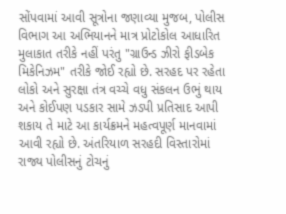સોંપવામાં આવી સૂત્રોના જણાવ્યા મુજબ, પોલીસ વિભાગ આ અભિયાનને માત્ર પ્રોટોકોલ આધારિત મુલાકાત તરીકે નહીં પરંતુ "ગ્રાઉન્ડ ઝીરો ફીડબેક મિકેનિઝમ" તરીકે જોઈ રહ્યો છે. સરહદ પર રહેતા લોકો અને સુરક્ષા તંત્ર વચ્ચે વધુ સંકલન ઉભું થાય અને કોઈપણ પડકાર સામે ઝડપી પ્રતિસાદ આપી શકાય તે માટે આ કાર્યક્રમને મહત્વપૂર્ણ માનવામાં આવી રહ્યો છે. અંતરિયાળ સરહદી વિસ્તારોમાં રાજ્ય પોલીસનું ટોચનું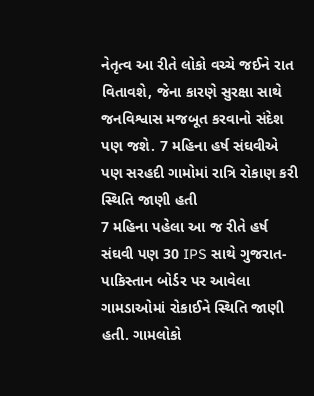નેતૃત્વ આ રીતે લોકો વચ્ચે જઈને રાત વિતાવશે, જેના કારણે સુરક્ષા સાથે જનવિશ્વાસ મજબૂત કરવાનો સંદેશ પણ જશે. 7 મહિના હર્ષ સંઘવીએ પણ સરહદી ગામોમાં રાત્રિ રોકાણ કરી સ્થિતિ જાણી હતી
7 મહિના પહેલા આ જ રીતે હર્ષ સંઘવી પણ 30 IPS સાથે ગુજરાત-પાકિસ્તાન બોર્ડર પર આવેલા ગામડાઓમાં રોકાઈને સ્થિતિ જાણી હતી. ગામલોકો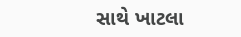સાથે ખાટલા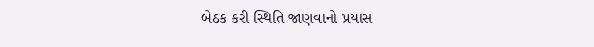બેઠક કરી સ્થિતિ જાણવાનો પ્રયાસ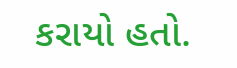કરાયો હતો.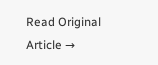Read Original Article →